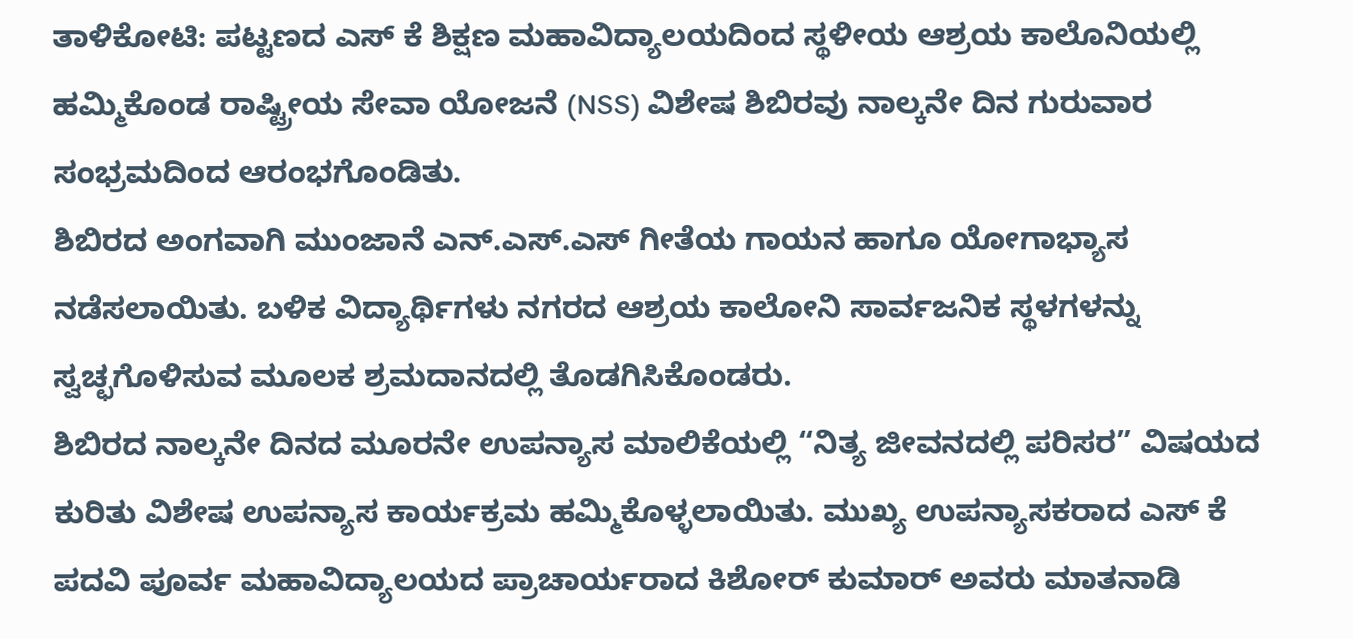ತಾಳಿಕೋಟಿ: ಪಟ್ಟಣದ ಎಸ್ ಕೆ ಶಿಕ್ಷಣ ಮಹಾವಿದ್ಯಾಲಯದಿಂದ ಸ್ಥಳೀಯ ಆಶ್ರಯ ಕಾಲೊನಿಯಲ್ಲಿ ಹಮ್ಮಿಕೊಂಡ ರಾಷ್ಟ್ರೀಯ ಸೇವಾ ಯೋಜನೆ (NSS) ವಿಶೇಷ ಶಿಬಿರವು ನಾಲ್ಕನೇ ದಿನ ಗುರುವಾರ ಸಂಭ್ರಮದಿಂದ ಆರಂಭಗೊಂಡಿತು.
ಶಿಬಿರದ ಅಂಗವಾಗಿ ಮುಂಜಾನೆ ಎನ್.ಎಸ್.ಎಸ್ ಗೀತೆಯ ಗಾಯನ ಹಾಗೂ ಯೋಗಾಭ್ಯಾಸ ನಡೆಸಲಾಯಿತು. ಬಳಿಕ ವಿದ್ಯಾರ್ಥಿಗಳು ನಗರದ ಆಶ್ರಯ ಕಾಲೋನಿ ಸಾರ್ವಜನಿಕ ಸ್ಥಳಗಳನ್ನು ಸ್ವಚ್ಛಗೊಳಿಸುವ ಮೂಲಕ ಶ್ರಮದಾನದಲ್ಲಿ ತೊಡಗಿಸಿಕೊಂಡರು.
ಶಿಬಿರದ ನಾಲ್ಕನೇ ದಿನದ ಮೂರನೇ ಉಪನ್ಯಾಸ ಮಾಲಿಕೆಯಲ್ಲಿ “ನಿತ್ಯ ಜೀವನದಲ್ಲಿ ಪರಿಸರ” ವಿಷಯದ ಕುರಿತು ವಿಶೇಷ ಉಪನ್ಯಾಸ ಕಾರ್ಯಕ್ರಮ ಹಮ್ಮಿಕೊಳ್ಳಲಾಯಿತು. ಮುಖ್ಯ ಉಪನ್ಯಾಸಕರಾದ ಎಸ್ ಕೆ ಪದವಿ ಪೂರ್ವ ಮಹಾವಿದ್ಯಾಲಯದ ಪ್ರಾಚಾರ್ಯರಾದ ಕಿಶೋರ್ ಕುಮಾರ್ ಅವರು ಮಾತನಾಡಿ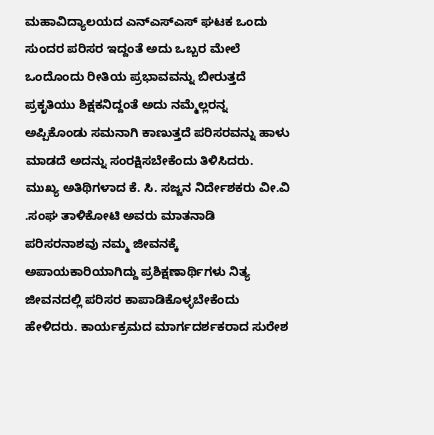ಮಹಾವಿದ್ಯಾಲಯದ ಎನ್ಎಸ್ಎಸ್ ಘಟಕ ಒಂದು ಸುಂದರ ಪರಿಸರ ಇದ್ದಂತೆ ಅದು ಒಬ್ಬರ ಮೇಲೆ ಒಂದೊಂದು ರೀತಿಯ ಪ್ರಭಾವವನ್ನು ಬೀರುತ್ತದೆ ಪ್ರಕೃತಿಯು ಶಿಕ್ಷಕನಿದ್ದಂತೆ ಅದು ನಮ್ಮೆಲ್ಲರನ್ನ ಅಪ್ಪಿಕೊಂಡು ಸಮನಾಗಿ ಕಾಣುತ್ತದೆ ಪರಿಸರವನ್ನು ಹಾಳು ಮಾಡದೆ ಅದನ್ನು ಸಂರಕ್ಷಿಸಬೇಕೆಂದು ತಿಳಿಸಿದರು.
ಮುಖ್ಯ ಅತಿಥಿಗಳಾದ ಕೆ. ಸಿ. ಸಜ್ಜನ ನಿರ್ದೇಶಕರು ವೀ.ವಿ .ಸಂಘ ತಾಳಿಕೋಟಿ ಅವರು ಮಾತನಾಡಿ ಪರಿಸರನಾಶವು ನಮ್ಮ ಜೀವನಕ್ಕೆ ಅಪಾಯಕಾರಿಯಾಗಿದ್ದು ಪ್ರಶಿಕ್ಷಣಾರ್ಥಿಗಳು ನಿತ್ಯ ಜೀವನದಲ್ಲಿ ಪರಿಸರ ಕಾಪಾಡಿಕೊಳ್ಳಬೇಕೆಂದು ಹೇಳಿದರು. ಕಾರ್ಯಕ್ರಮದ ಮಾರ್ಗದರ್ಶಕರಾದ ಸುರೇಶ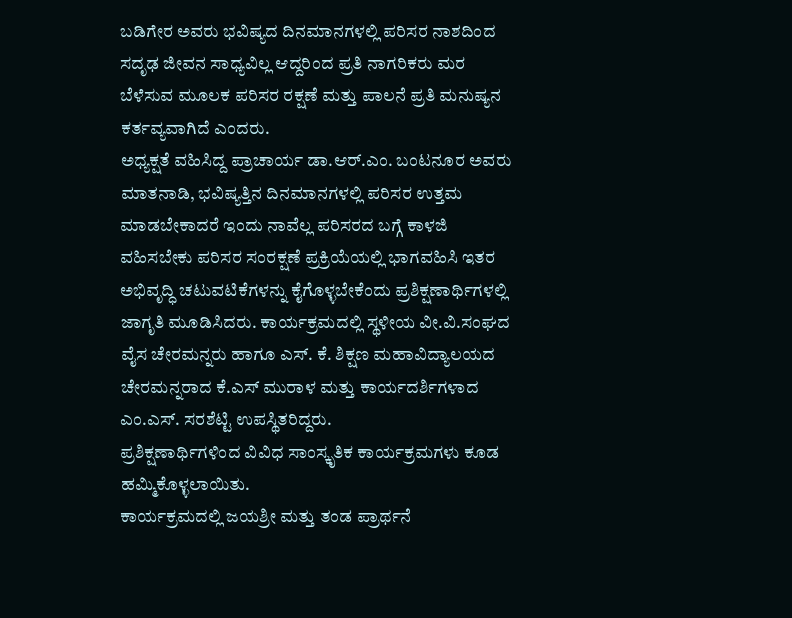ಬಡಿಗೇರ ಅವರು ಭವಿಷ್ಯದ ದಿನಮಾನಗಳಲ್ಲಿ ಪರಿಸರ ನಾಶದಿಂದ ಸದೃಢ ಜೀವನ ಸಾಧ್ಯವಿಲ್ಲ ಆದ್ದರಿಂದ ಪ್ರತಿ ನಾಗರಿಕರು ಮರ ಬೆಳೆಸುವ ಮೂಲಕ ಪರಿಸರ ರಕ್ಷಣೆ ಮತ್ತು ಪಾಲನೆ ಪ್ರತಿ ಮನುಷ್ಯನ ಕರ್ತವ್ಯವಾಗಿದೆ ಎಂದರು.
ಅಧ್ಯಕ್ಷತೆ ವಹಿಸಿದ್ದ ಪ್ರಾಚಾರ್ಯ ಡಾ.ಆರ್.ಎಂ. ಬಂಟನೂರ ಅವರು ಮಾತನಾಡಿ, ಭವಿಷ್ಯತ್ತಿನ ದಿನಮಾನಗಳಲ್ಲಿ ಪರಿಸರ ಉತ್ತಮ ಮಾಡಬೇಕಾದರೆ ಇಂದು ನಾವೆಲ್ಲ ಪರಿಸರದ ಬಗ್ಗೆ ಕಾಳಜಿ ವಹಿಸಬೇಕು ಪರಿಸರ ಸಂರಕ್ಷಣೆ ಪ್ರಕ್ರಿಯೆಯಲ್ಲಿ ಭಾಗವಹಿಸಿ ಇತರ ಅಭಿವೃದ್ಧಿ ಚಟುವಟಿಕೆಗಳನ್ನು ಕೈಗೊಳ್ಳಬೇಕೆಂದು ಪ್ರಶಿಕ್ಷಣಾರ್ಥಿಗಳಲ್ಲಿ ಜಾಗೃತಿ ಮೂಡಿಸಿದರು. ಕಾರ್ಯಕ್ರಮದಲ್ಲಿ ಸ್ಥಳೀಯ ವೀ.ವಿ.ಸಂಘದ ವೈಸ ಚೇರಮನ್ನರು ಹಾಗೂ ಎಸ್. ಕೆ. ಶಿಕ್ಷಣ ಮಹಾವಿದ್ಯಾಲಯದ ಚೇರಮನ್ನರಾದ ಕೆ.ಎಸ್ ಮುರಾಳ ಮತ್ತು ಕಾರ್ಯದರ್ಶಿಗಳಾದ ಎಂ.ಎಸ್. ಸರಶೆಟ್ಟಿ ಉಪಸ್ಥಿತರಿದ್ದರು.
ಪ್ರಶಿಕ್ಷಣಾರ್ಥಿಗಳಿಂದ ವಿವಿಧ ಸಾಂಸ್ಕೃತಿಕ ಕಾರ್ಯಕ್ರಮಗಳು ಕೂಡ ಹಮ್ಮಿಕೊಳ್ಳಲಾಯಿತು.
ಕಾರ್ಯಕ್ರಮದಲ್ಲಿ ಜಯಶ್ರೀ ಮತ್ತು ತಂಡ ಪ್ರಾರ್ಥನೆ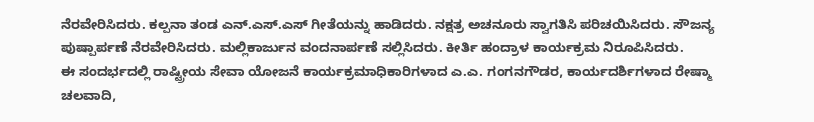ನೆರವೇರಿಸಿದರು. ಕಲ್ಪನಾ ತಂಡ ಎನ್.ಎಸ್.ಎಸ್ ಗೀತೆಯನ್ನು ಹಾಡಿದರು. ನಕ್ಷತ್ರ ಅಚನೂರು ಸ್ವಾಗತಿಸಿ ಪರಿಚಯಿಸಿದರು. ಸೌಜನ್ಯ ಪುಷ್ಪಾರ್ಪಣೆ ನೆರವೇರಿಸಿದರು. ಮಲ್ಲಿಕಾರ್ಜುನ ವಂದನಾರ್ಪಣೆ ಸಲ್ಲಿಸಿದರು. ಕೀರ್ತಿ ಹಂದ್ರಾಳ ಕಾರ್ಯಕ್ರಮ ನಿರೂಪಿಸಿದರು.
ಈ ಸಂದರ್ಭದಲ್ಲಿ ರಾಷ್ಟ್ರೀಯ ಸೇವಾ ಯೋಜನೆ ಕಾರ್ಯಕ್ರಮಾಧಿಕಾರಿಗಳಾದ ಎ.ಎ. ಗಂಗನಗೌಡರ, ಕಾರ್ಯದರ್ಶಿಗಳಾದ ರೇಷ್ಮಾ ಚಲವಾದಿ,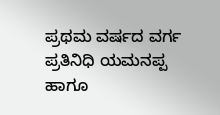ಪ್ರಥಮ ವರ್ಷದ ವರ್ಗ ಪ್ರತಿನಿಧಿ ಯಮನಪ್ಪ ಹಾಗೂ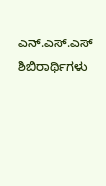ಎನ್.ಎಸ್.ಎಸ್ ಶಿಬಿರಾರ್ಥಿಗಳು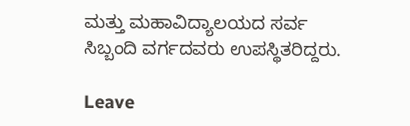ಮತ್ತು ಮಹಾವಿದ್ಯಾಲಯದ ಸರ್ವ ಸಿಬ್ಬಂದಿ ವರ್ಗದವರು ಉಪಸ್ಥಿತರಿದ್ದರು.

Leave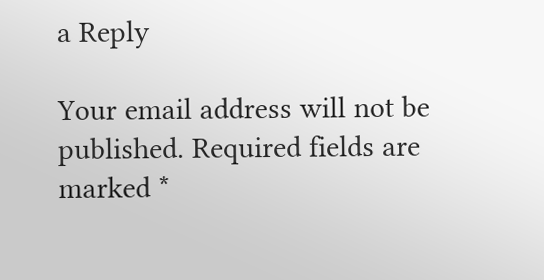a Reply

Your email address will not be published. Required fields are marked *